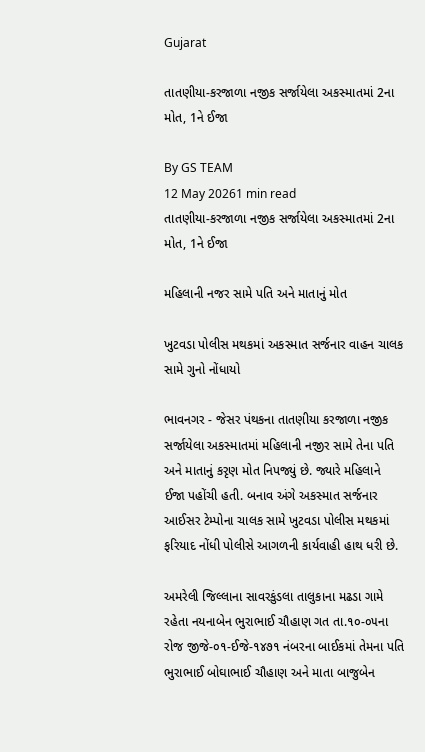Gujarat

તાતણીયા-કરજાળા નજીક સર્જાયેલા અકસ્માતમાં 2ના મોત, 1ને ઈજા

By GS TEAM
12 May 20261 min read
તાતણીયા-કરજાળા નજીક સર્જાયેલા અકસ્માતમાં 2ના મોત, 1ને ઈજા

મહિલાની નજર સામે પતિ અને માતાનું મોત

ખુટવડા પોલીસ મથકમાં અકસ્માત સર્જનાર વાહન ચાલક સામે ગુનો નોંધાયો

ભાવનગર - જેસર પંથકના તાતણીયા કરજાળા નજીક સર્જાયેલા અકસ્માતમાં મહિલાની નજીર સામે તેના પતિ અને માતાનું કરૃણ મોત નિપજ્યું છે. જ્યારે મહિલાને ઈજા પહોંચી હતી. બનાવ અંગે અકસ્માત સર્જનાર આઈસર ટેમ્પોના ચાલક સામે ખુટવડા પોલીસ મથકમાં ફરિયાદ નોંધી પોલીસે આગળની કાર્યવાહી હાથ ધરી છે.

અમરેલી જિલ્લાના સાવરકુંડલા તાલુકાના મઢડા ગામે રહેતા નયનાબેન ભુરાભાઈ ચૌહાણ ગત તા.૧૦-૦૫ના રોજ જીજે-૦૧-ઈજે-૧૪૭૧ નંબરના બાઈકમાં તેમના પતિ ભુરાભાઈ બોઘાભાઈ ચૌહાણ અને માતા બાજુબેન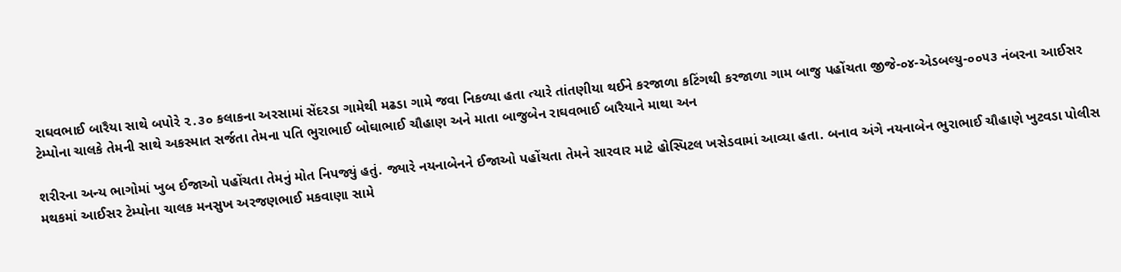રાઘવભાઈ બારૈયા સાથે બપોરે ૨.૩૦ કલાકના અરસામાં સેંદરડા ગામેથી મઢડા ગામે જવા નિકળ્યા હતા ત્યારે તાંતણીયા થઈને કરજાળા કટિંગથી કરજાળા ગામ બાજુ પહોંચતા જીજે-૦૪-એડબલ્યુ-૦૦૫૩ નંબરના આઈસર ટેમ્પોના ચાલકે તેમની સાથે અકસ્માત સર્જતા તેમના પતિ ભુરાભાઈ બોઘાભાઈ ચૌહાણ અને માતા બાજુબેન રાઘવભાઈ બારૈયાને માથા અન

શરીરના અન્ય ભાગોમાં ખુબ ઈજાઓ પહોંચતા તેમનું મોત નિપજ્યું હતું. જ્યારે નયનાબેનને ઈજાઓ પહોંચતા તેમને સારવાર માટે હોસ્પિટલ ખસેડવામાં આવ્યા હતા. બનાવ અંગે નયનાબેન ભુરાભાઈ ચૌહાણે ખુટવડા પોલીસ મથકમાં આઈસર ટેમ્પોના ચાલક મનસુખ અરજણભાઈ મકવાણા સામે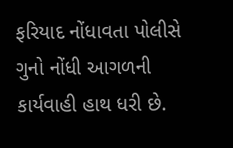ફરિયાદ નોંધાવતા પોલીસે ગુનો નોંધી આગળની કાર્યવાહી હાથ ધરી છે.